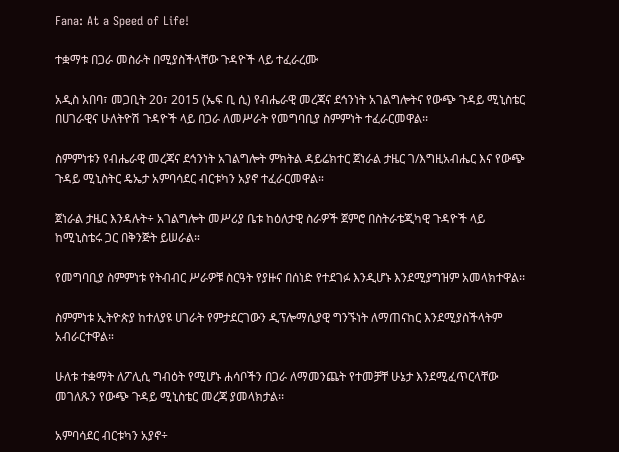Fana: At a Speed of Life!

ተቋማቱ በጋራ መስራት በሚያስችላቸው ጉዳዮች ላይ ተፈራረሙ

አዲስ አበባ፣ መጋቢት 20፣ 2015 (ኤፍ ቢ ሲ) የብሔራዊ መረጃና ደኅንነት አገልግሎትና የውጭ ጉዳይ ሚኒስቴር በሀገራዊና ሁለትዮሽ ጉዳዮች ላይ በጋራ ለመሥራት የመግባቢያ ስምምነት ተፈራርመዋል፡፡

ስምምነቱን የብሔራዊ መረጃና ደኅንነት አገልግሎት ምክትል ዳይሬክተር ጀነራል ታዜር ገ/እግዚአብሔር እና የውጭ ጉዳይ ሚኒስትር ዴኤታ አምባሳደር ብርቱካን አያኖ ተፈራርመዋል።

ጀነራል ታዜር እንዳሉት÷ አገልግሎት መሥሪያ ቤቱ ከዕለታዊ ስራዎች ጀምሮ በስትራቴጂካዊ ጉዳዮች ላይ ከሚኒስቴሩ ጋር በቅንጅት ይሠራል።

የመግባቢያ ስምምነቱ የትብብር ሥራዎቹ ስርዓት የያዙና በሰነድ የተደገፉ እንዲሆኑ እንደሚያግዝም አመላክተዋል፡፡

ስምምነቱ ኢትዮጵያ ከተለያዩ ሀገራት የምታደርገውን ዲፕሎማሲያዊ ግንኙነት ለማጠናከር እንደሚያስችላትም አብራርተዋል።

ሁለቱ ተቋማት ለፖሊሲ ግብዕት የሚሆኑ ሐሳቦችን በጋራ ለማመንጨት የተመቻቸ ሁኔታ እንደሚፈጥርላቸው መገለጹን የውጭ ጉዳይ ሚኒስቴር መረጃ ያመላክታል፡፡

አምባሳደር ብርቱካን አያኖ÷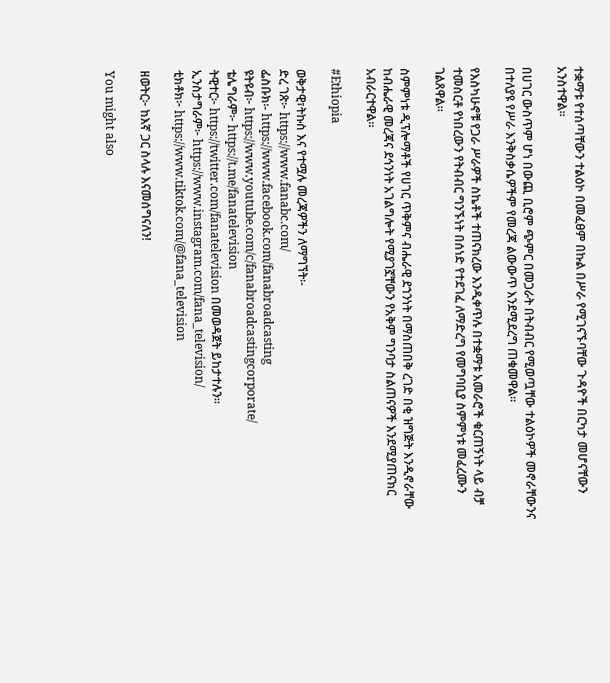ተቋማቱ የተሰጣቸውን ተልዕኮ በመፈፀም በኩል በሥራ የሚገናኙባቸው ጉዳዮች በርካታ መሆናቸውን አንስተዋል።

በሀገር ውስጥም ሆነ በውጪ ቢሮም ጭምር በመጋራት በትብብር የሚወጧቸው ተልዕኮዎች መኖራቸውንና በተለያዩ የሥራ እንቅስቃሴዎችም የመረጃ ልውውጥ እንደሚደረግ ጠቁመዋል።

የእስካሁኖቹ የጋራ ሥራዎች ስኬቶች ተጠናክረው እንዲቀጥሉ በተቋማቱ አመራሮች ቁርጠኝነት ላይ ብቻ ተመስርቶ የነበረውን የትብብር ግንኙነት በሰነድ የተደገፈ ለማድረግ የመግባቢያ ስምምነቱ መፈረሙን ገልጸዋል።

ስምምነቱ ዲፕሎማቶች የሀገር ጥቅምና ብሔራዊ ደኀንነት በማስጠበቅ ረገድ በቂ ዝግጅት እንዲኖራቸው ከብሔራዊ መረጃና ደኅንነት አገልግሎት የሚያገኟቸውን የአቅም ግንባታ ስልጠናዎች እንደሚያጠናክር አብራርተዋል።

#Ethiopia

ወቅታዊ፣ትኩስ እና የተሟሉ መረጃዎችን ለማግኘት፡-
ድረ ገጽ፦ https://www.fanabc.com/
ፌስቡክ፡- https://www.facebook.com/fanabroadcasting
ዩትዩብ፦ https://www.youtube.com/c/fanabroadcastingcorporate/
ቴሌግራም፦ https://t.me/fanatelevision
ትዊተር፦ https://twitter.com/fanatelevision በመወዳጀት ይከታተሉን፡፡
ኢንስታግራም፦ https://www.instagram.com/fana_television/
ቲክቶክ፦ https://www.tiktok.com/@fana_television

ዘወትር፦ ከእኛ ጋር ስላሉ እናመሰግናለን!

You might also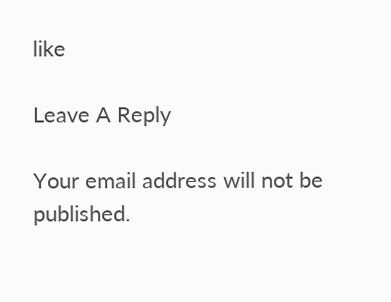like

Leave A Reply

Your email address will not be published.